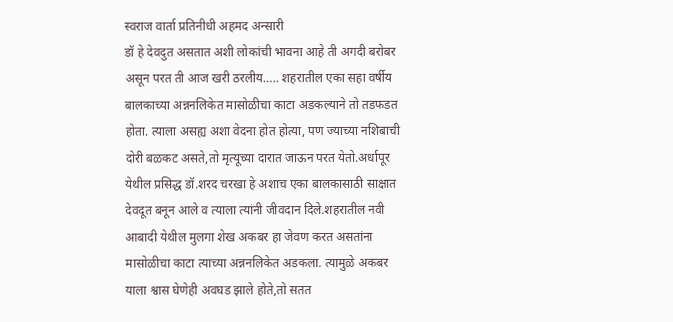स्वराज वार्ता प्रतिनीधी अहमद अन्सारी
डॉ हे देवदुत असतात अशी लोकांची भावना आहे ती अगदी बरोबर असून परत ती आज खरी ठरलीय….. शहरातील एका सहा वर्षीय बालकाच्या अन्ननलिकेत मासोळीचा काटा अडकल्याने तो तडफडत होता. त्याला असह्य अशा वेदना होत होत्या, पण ज्याच्या नशिबाची दोरी बळकट असते,तो मृत्यूच्या दारात जाऊन परत येतो.अर्धापूर येथील प्रसिद्ध डॉ.शरद चरखा हे अशाच एका बालकासाठी साक्षात देवदूत बनून आले व त्याला त्यांनी जीवदान दिले.शहरातील नवी आबादी येथील मुलगा शेख अकबर हा जेवण करत असतांना मासोळीचा काटा त्याच्या अन्ननलिकेत अडकला. त्यामुळे अकबर याला श्वास घेणेही अवघड झाले होते,तो सतत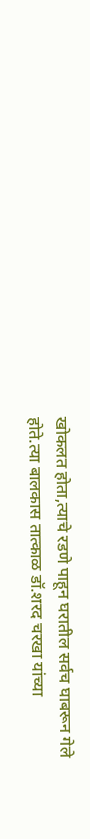खोकलत होता,त्याचे रडणे पाहून घरातील सर्वच घाबरून गेले होते.त्या बालकास तात्काळ डॉ.शरद चरखा यांच्या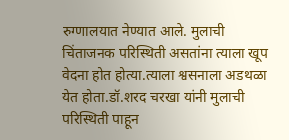रुग्णालयात नेण्यात आले. मुलाची चिंताजनक परिस्थिती असतांना त्याला खूप वेदना होत होत्या.त्याला श्वसनाला अडथळा येत होता.डॉ.शरद चरखा यांनी मुलाची परिस्थिती पाहून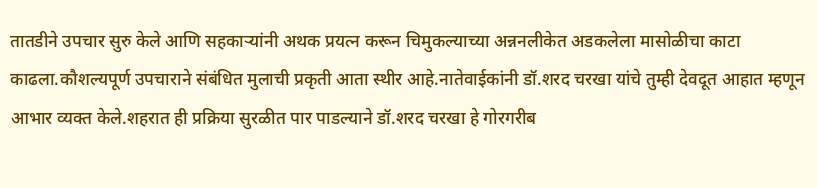तातडीने उपचार सुरु केले आणि सहकाऱ्यांनी अथक प्रयत्न करून चिमुकल्याच्या अन्ननलीकेत अडकलेला मासोळीचा काटा काढला.कौशल्यपूर्ण उपचाराने संबंधित मुलाची प्रकृती आता स्थीर आहे.नातेवाईकांनी डॉ.शरद चरखा यांचे तुम्ही देवदूत आहात म्हणून आभार व्यक्त केले.शहरात ही प्रक्रिया सुरळीत पार पाडल्याने डॉ.शरद चरखा हे गोरगरीब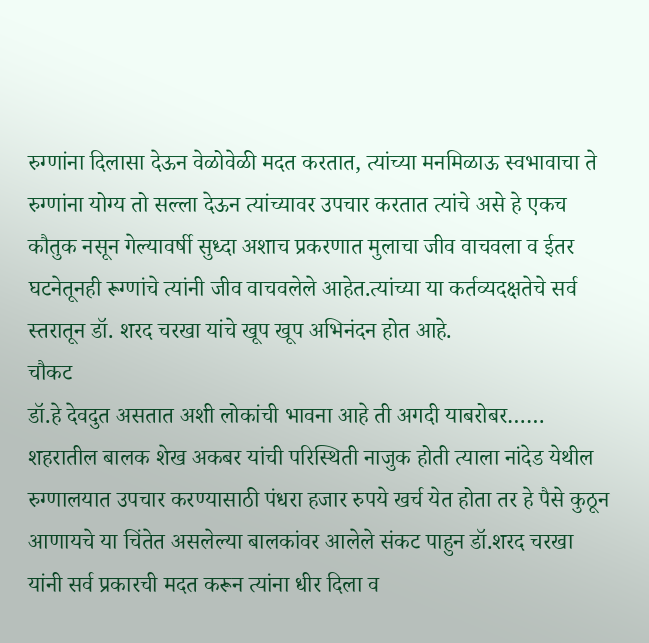रुग्णांना दिलासा देऊन वेळोवेळी मदत करतात, त्यांच्या मनमिळाऊ स्वभावाचा ते रुग्णांना योग्य तो सल्ला देऊन त्यांच्यावर उपचार करतात त्यांचे असे हे एकच कौतुक नसून गेल्यावर्षी सुध्दा अशाच प्रकरणात मुलाचा जीव वाचवला व ईतर घटनेतूनही रूग्णांचे त्यांनी जीव वाचवलेले आहेत.त्यांच्या या कर्तव्यदक्षतेचे सर्व स्तरातून डॉ. शरद चरखा यांचे खूप खूप अभिनंदन होत आहे.
चौकट
डॉ.हे देवदुत असतात अशी लोकांची भावना आहे ती अगदी याबरोबर…… शहरातील बालक शेख अकबर यांची परिस्थिती नाजुक होती त्याला नांदेड येथील रुग्णालयात उपचार करण्यासाठी पंधरा हजार रुपये खर्च येत होता तर हे पैसे कुठून आणायचे या चिंतेत असलेल्या बालकांवर आलेले संकट पाहुन डॉ.शरद चरखा यांनी सर्व प्रकारची मदत करून त्यांना धीर दिला व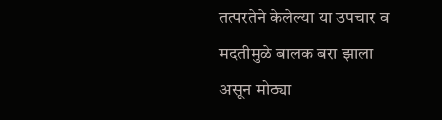तत्परतेने केलेल्या या उपचार व मदतीमुळे बालक बरा झाला असून मोठ्या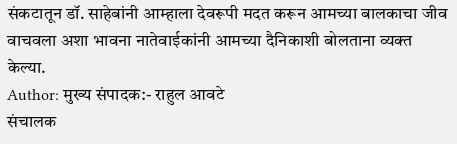संकटातून डॉ. साहेबांनी आम्हाला देवरूपी मदत करून आमच्या बालकाचा जीव वाचवला अशा भावना नातेवाईकांनी आमच्या दैनिकाशी बोलताना व्यक्त केल्या.
Author: मुख्य संपादक:- राहुल आवटे
संचालक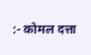:- कोमल दत्ता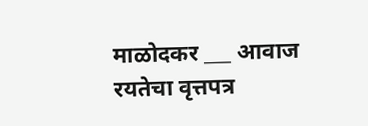माळोदकर ___ आवाज रयतेचा वृत्तपत्र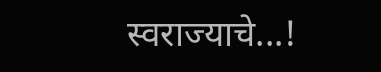स्वराज्याचे...!